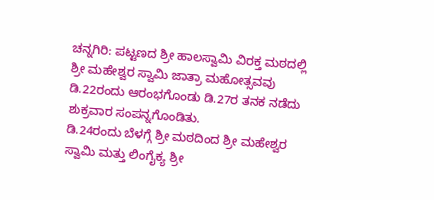ಚನ್ನಗಿರಿ: ಪಟ್ಟಣದ ಶ್ರೀ ಹಾಲಸ್ವಾಮಿ ವಿರಕ್ತ ಮಠದಲ್ಲಿ ಶ್ರೀ ಮಹೇಶ್ವರ ಸ್ವಾಮಿ ಜಾತ್ರಾ ಮಹೋತ್ಸವವು ಡಿ.22ರಂದು ಆರಂಭಗೊಂಡು ಡಿ.27ರ ತನಕ ನಡೆದು ಶುಕ್ರವಾರ ಸಂಪನ್ನಗೊಂಡಿತು.
ಡಿ.24ರಂದು ಬೆಳಗ್ಗೆ ಶ್ರೀ ಮಠದಿಂದ ಶ್ರೀ ಮಹೇಶ್ವರ ಸ್ವಾಮಿ ಮತ್ತು ಲಿಂಗೈಕ್ಯ ಶ್ರೀ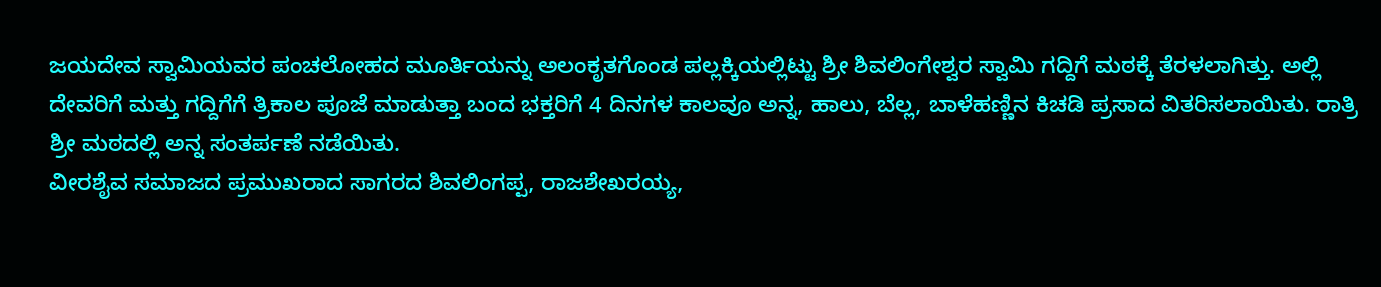ಜಯದೇವ ಸ್ವಾಮಿಯವರ ಪಂಚಲೋಹದ ಮೂರ್ತಿಯನ್ನು ಅಲಂಕೃತಗೊಂಡ ಪಲ್ಲಕ್ಕಿಯಲ್ಲಿಟ್ಟು ಶ್ರೀ ಶಿವಲಿಂಗೇಶ್ವರ ಸ್ವಾಮಿ ಗದ್ದಿಗೆ ಮಠಕ್ಕೆ ತೆರಳಲಾಗಿತ್ತು. ಅಲ್ಲಿ ದೇವರಿಗೆ ಮತ್ತು ಗದ್ದಿಗೆಗೆ ತ್ರಿಕಾಲ ಪೂಜೆ ಮಾಡುತ್ತಾ ಬಂದ ಭಕ್ತರಿಗೆ 4 ದಿನಗಳ ಕಾಲವೂ ಅನ್ನ, ಹಾಲು, ಬೆಲ್ಲ, ಬಾಳೆಹಣ್ಣಿನ ಕಿಚಡಿ ಪ್ರಸಾದ ವಿತರಿಸಲಾಯಿತು. ರಾತ್ರಿ ಶ್ರೀ ಮಠದಲ್ಲಿ ಅನ್ನ ಸಂತರ್ಪಣೆ ನಡೆಯಿತು.
ವೀರಶೈವ ಸಮಾಜದ ಪ್ರಮುಖರಾದ ಸಾಗರದ ಶಿವಲಿಂಗಪ್ಪ, ರಾಜಶೇಖರಯ್ಯ,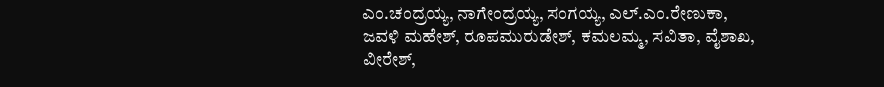ಎಂ.ಚಂದ್ರಯ್ಯ, ನಾಗೇಂದ್ರಯ್ಯ, ಸಂಗಯ್ಯ, ಎಲ್.ಎಂ.ರೇಣುಕಾ, ಜವಳಿ ಮಹೇಶ್, ರೂಪಮುರುಡೇಶ್, ಕಮಲಮ್ಮ, ಸವಿತಾ, ವೈಶಾಖ, ವೀರೇಶ್,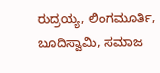ರುದ್ರಯ್ಯ, ಲಿಂಗಮೂರ್ತಿ, ಬೂದಿಸ್ವಾಮಿ, ಸಮಾಜ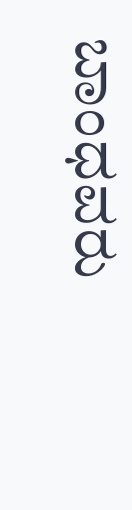ಬಾಂಧವರು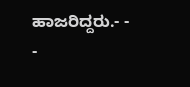ಹಾಜರಿದ್ದರು.- - -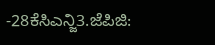-28ಕೆಸಿಎನ್ಜಿ3.ಜೆಪಿಜಿ: